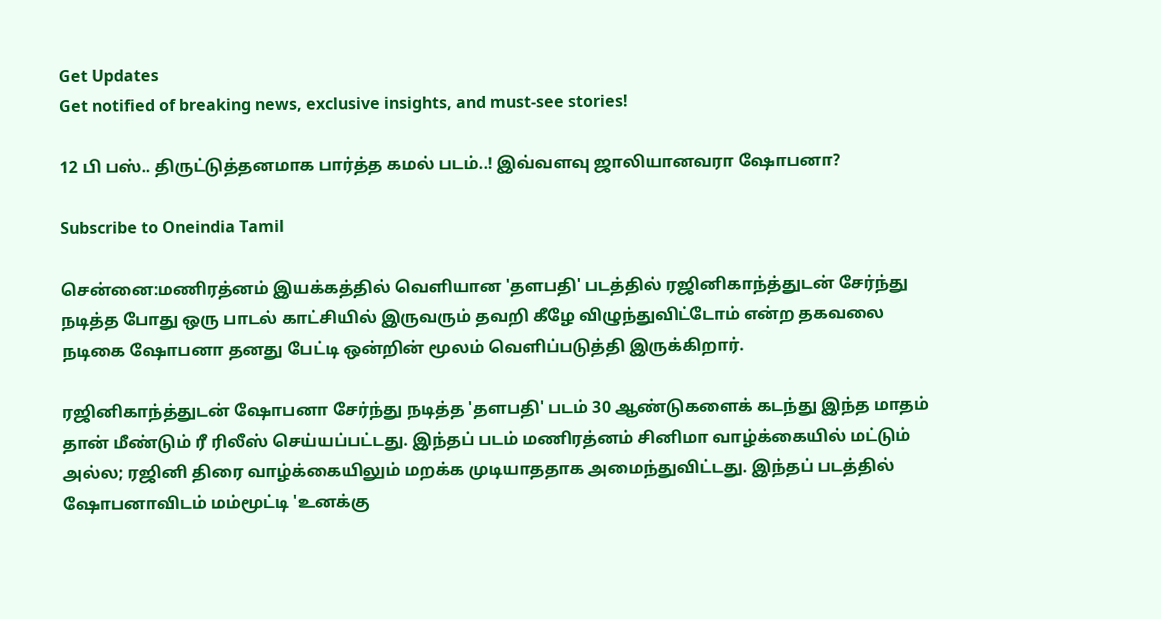Get Updates
Get notified of breaking news, exclusive insights, and must-see stories!

12 பி பஸ்.. திருட்டுத்தனமாக பார்த்த கமல் படம்..! இவ்வளவு ஜாலியானவரா ஷோபனா?

Subscribe to Oneindia Tamil

சென்னை:மணிரத்னம் இயக்கத்தில் வெளியான 'தளபதி' படத்தில் ரஜினிகாந்த்துடன் சேர்ந்து நடித்த போது ஒரு பாடல் காட்சியில் இருவரும் தவறி கீழே விழுந்துவிட்டோம் என்ற தகவலை நடிகை ஷோபனா தனது பேட்டி ஒன்றின் மூலம் வெளிப்படுத்தி இருக்கிறார்.

ரஜினிகாந்த்துடன் ஷோபனா சேர்ந்து நடித்த 'தளபதி' படம் 30 ஆண்டுகளைக் கடந்து இந்த மாதம் தான் மீண்டும் ரீ ரிலீஸ் செய்யப்பட்டது. இந்தப் படம் மணிரத்னம் சினிமா வாழ்க்கையில் மட்டும் அல்ல; ரஜினி திரை வாழ்க்கையிலும் மறக்க முடியாததாக அமைந்துவிட்டது. இந்தப் படத்தில் ஷோபனாவிடம் மம்மூட்டி 'உனக்கு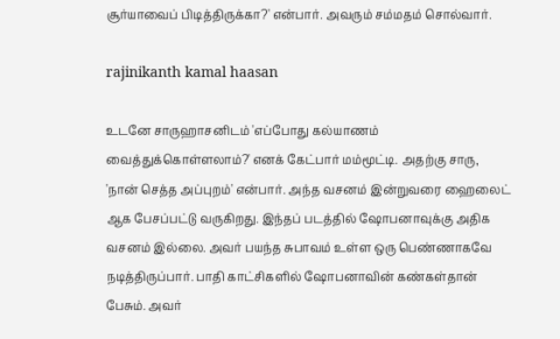சூர்யாவைப் பிடித்திருக்கா?' என்பார். அவரும் சம்மதம் சொல்வார்.

rajinikanth kamal haasan

உடனே சாருஹாசனிடம் 'எப்போது கல்யாணம் வைத்துக்கொள்ளலாம்?' எனக் கேட்பார் மம்மூட்டி. அதற்கு சாரு, 'நான் செத்த அப்புறம்' என்பார். அந்த வசனம் இன்றுவரை ஹைலைட் ஆக பேசப்பட்டு வருகிறது. இந்தப் படத்தில் ஷோபனாவுக்கு அதிக வசனம் இல்லை. அவர் பயந்த சுபாவம் உள்ள ஒரு பெண்ணாகவே நடித்திருப்பார். பாதி காட்சிகளில் ஷோபனாவின் கண்கள்தான் பேசும். அவர்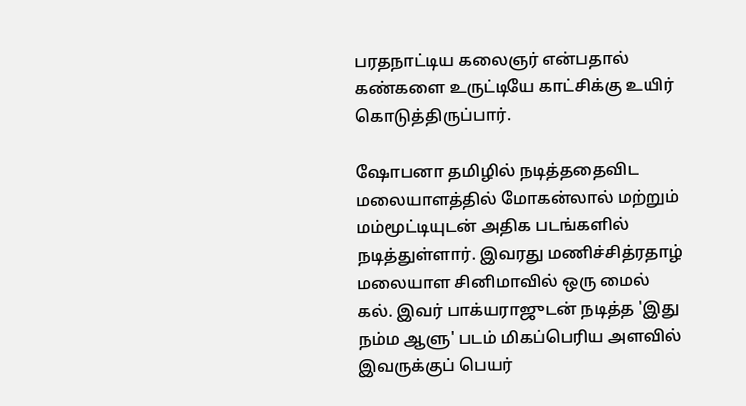பரதநாட்டிய கலைஞர் என்பதால் கண்களை உருட்டியே காட்சிக்கு உயிர் கொடுத்திருப்பார்.

ஷோபனா தமிழில் நடித்ததைவிட மலையாளத்தில் மோகன்லால் மற்றும் மம்மூட்டியுடன் அதிக படங்களில் நடித்துள்ளார். இவரது மணிச்சித்ரதாழ் மலையாள சினிமாவில் ஒரு மைல் கல். இவர் பாக்யராஜுடன் நடித்த 'இது நம்ம ஆளு' படம் மிகப்பெரிய அளவில் இவருக்குப் பெயர்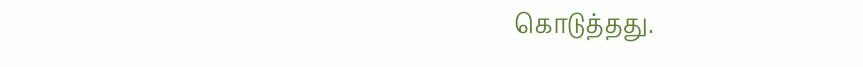கொடுத்தது.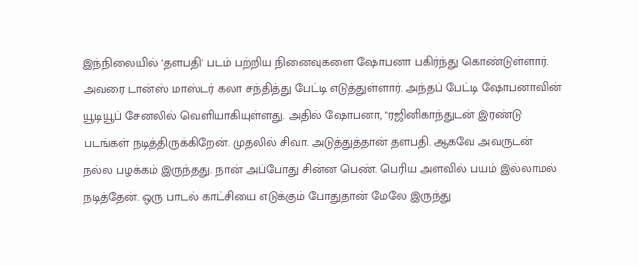இந்நிலையில் 'தளபதி' படம் பற்றிய நினைவுகளை ஷோபனா பகிர்ந்து கொண்டுள்ளார். அவரை டான்ஸ் மாஸ்டர் கலா சந்தித்து பேட்டி எடுத்துள்ளார். அந்தப் பேட்டி ஷோபனாவின் யூடியூப் சேனலில் வெளியாகியுள்ளது. அதில் ஷோபனா, "ரஜினிகாந்துடன் இரண்டு படங்கள் நடித்திருக்கிறேன். முதலில் சிவா. அடுத்துத்தான் தளபதி. ஆகவே அவருடன் நல்ல பழக்கம் இருந்தது. நான் அப்போது சின்ன பெண். பெரிய அளவில் பயம் இல்லாமல் நடித்தேன். ஒரு பாடல் காட்சியை எடுக்கும் போதுதான் மேலே இருந்து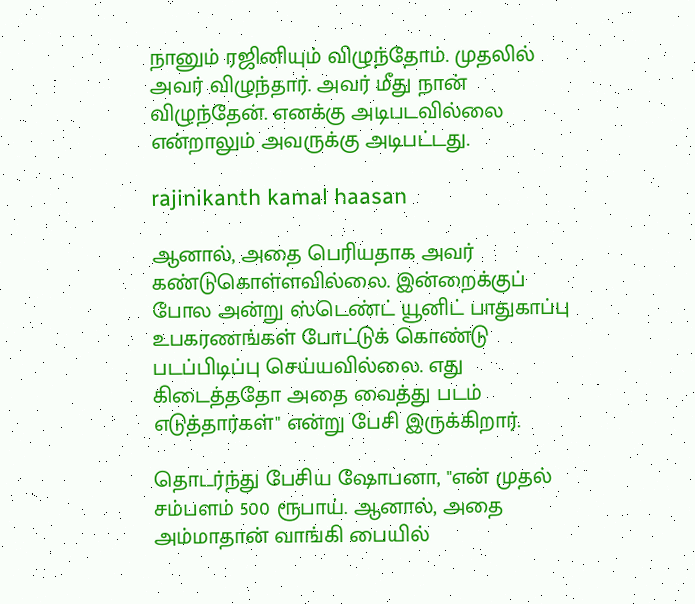நானும் ரஜினியும் விழுந்தோம். முதலில் அவர் விழுந்தார். அவர் மீது நான் விழுந்தேன். எனக்கு அடிபடவில்லை என்றாலும் அவருக்கு அடிபட்டது.

rajinikanth kamal haasan

ஆனால், அதை பெரியதாக அவர் கண்டுகொள்ளவில்லை. இன்றைக்குப் போல அன்று ஸ்டெண்ட் யூனிட் பாதுகாப்பு உபகரணங்கள் போட்டுக் கொண்டு படப்பிடிப்பு செய்யவில்லை. எது கிடைத்ததோ அதை வைத்து படம் எடுத்தார்கள்" என்று பேசி இருக்கிறார்.

தொடர்ந்து பேசிய ஷோபனா, "என் முதல் சம்பளம் 500 ரூபாய். ஆனால், அதை அம்மாதான் வாங்கி பையில்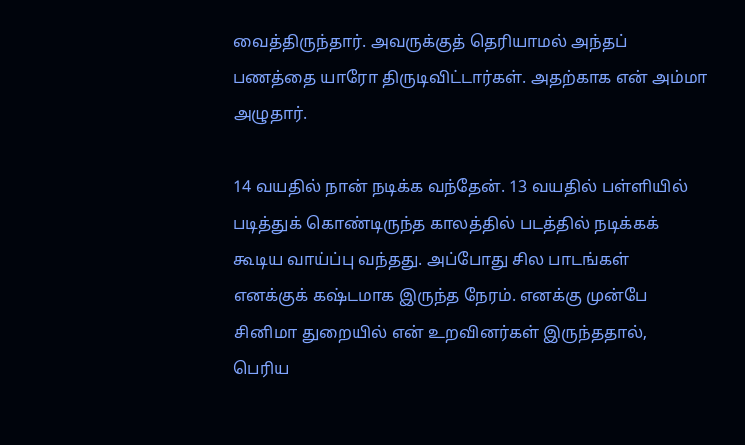வைத்திருந்தார். அவருக்குத் தெரியாமல் அந்தப் பணத்தை யாரோ திருடிவிட்டார்கள். அதற்காக என் அம்மா அழுதார்.

14 வயதில் நான் நடிக்க வந்தேன். 13 வயதில் பள்ளியில் படித்துக் கொண்டிருந்த காலத்தில் படத்தில் நடிக்கக் கூடிய வாய்ப்பு வந்தது. அப்போது சில பாடங்கள் எனக்குக் கஷ்டமாக இருந்த நேரம். எனக்கு முன்பே சினிமா துறையில் என் உறவினர்கள் இருந்ததால், பெரிய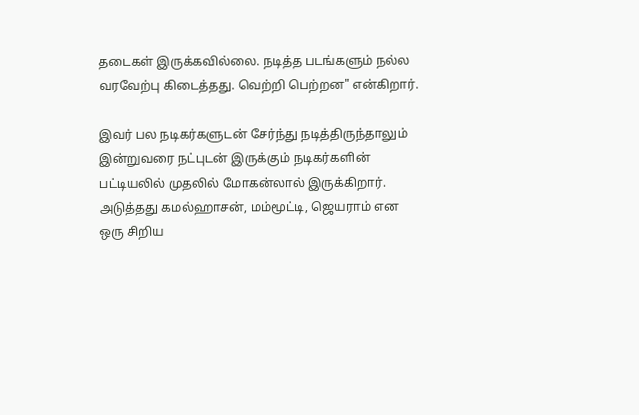தடைகள் இருக்கவில்லை. நடித்த படங்களும் நல்ல வரவேற்பு கிடைத்தது. வெற்றி பெற்றன" என்கிறார்.

இவர் பல நடிகர்களுடன் சேர்ந்து நடித்திருந்தாலும் இன்றுவரை நட்புடன் இருக்கும் நடிகர்களின் பட்டியலில் முதலில் மோகன்லால் இருக்கிறார். அடுத்தது கமல்ஹாசன், மம்மூட்டி, ஜெயராம் என ஒரு சிறிய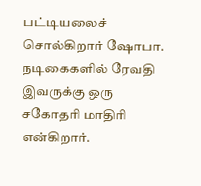பட்டியலைச் சொல்கிறார் ஷோபா. நடிகைகளில் ரேவதி இவருக்கு ஒரு சகோதரி மாதிரி என்கிறார்.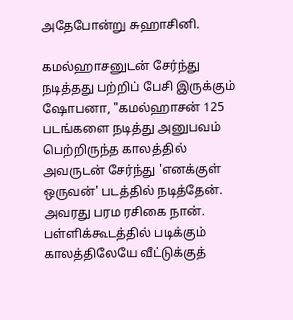அதேபோன்று சுஹாசினி.

கமல்ஹாசனுடன் சேர்ந்து நடித்தது பற்றிப் பேசி இருக்கும் ஷோபனா, "கமல்ஹாசன் 125 படங்களை நடித்து அனுபவம் பெற்றிருந்த காலத்தில் அவருடன் சேர்ந்து 'எனக்குள் ஒருவன்' படத்தில் நடித்தேன். அவரது பரம ரசிகை நான். பள்ளிக்கூடத்தில் படிக்கும் காலத்திலேயே வீட்டுக்குத்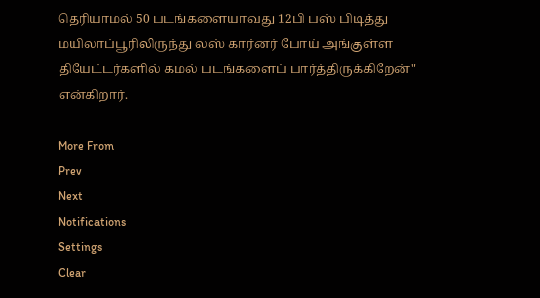தெரியாமல் 50 படங்களையாவது 12பி பஸ் பிடித்து மயிலாப்பூரிலிருந்து லஸ் கார்னர் போய் அங்குள்ள தியேட்டர்களில் கமல் படங்களைப் பார்த்திருக்கிறேன்" என்கிறார்.

More From
Prev
Next
Notifications
Settings
Clear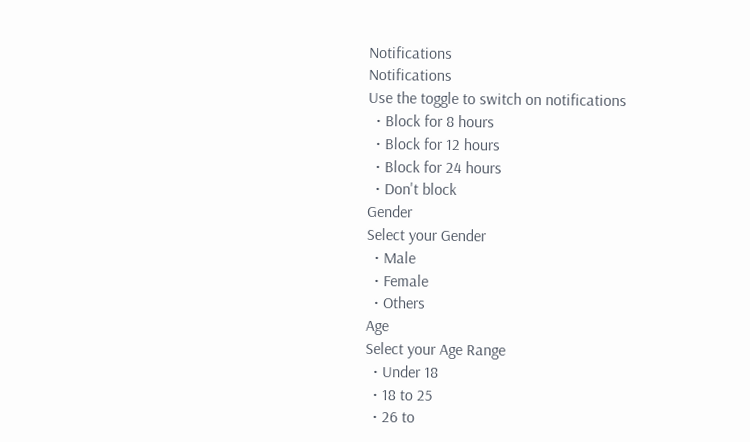Notifications
Notifications
Use the toggle to switch on notifications
  • Block for 8 hours
  • Block for 12 hours
  • Block for 24 hours
  • Don't block
Gender
Select your Gender
  • Male
  • Female
  • Others
Age
Select your Age Range
  • Under 18
  • 18 to 25
  • 26 to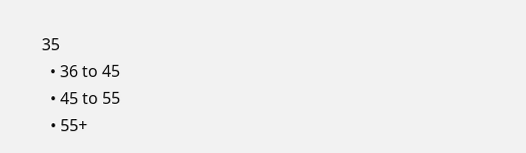35
  • 36 to 45
  • 45 to 55
  • 55+